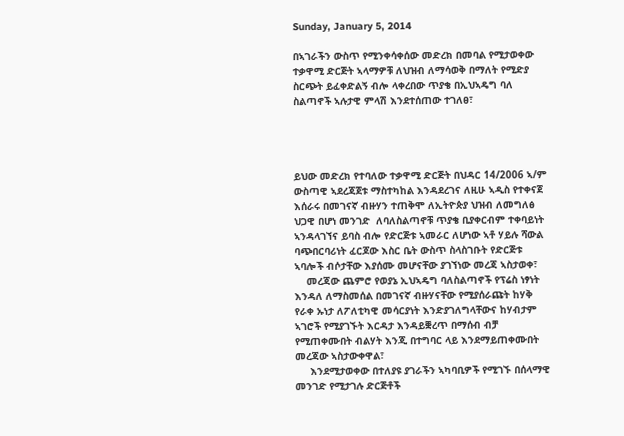Sunday, January 5, 2014

በኣገራችን ውስጥ የሚንቀሳቀሰው መድረክ በመባል የሚታወቀው ተቃዋሚ ድርጅት ኣላማዎቹ ለህዝብ ለማሳወቅ በማለት የሚድያ ስርጭት ይፈቀድልኝ ብሎ ላቀረበው ጥያቄ በኢህኣዴግ ባለ ስልጣኖች ኣሉታዊ ምላሽ እንደተሰጠው ተገለፀ፣




ይህው መድረክ የተባለው ተቃዋሚ ድርጅት በህዳር 14/2006 ኣ/ም ውስጣዊ ኣደረጃጀቱ ማስተካከል እንዳደረገና ለዚሁ ኣዲስ የተቀናጀ እሰራሩ በመገናኛ ብዙሃን ተጠቅሞ ለኢትዮጵያ ህዝብ ለመግለፅ ህጋዊ በሆነ መንገድ  ለባለስልጣኖቹ ጥያቄ ቢያቀርብም ተቀባይነት ኣንዳላገኘና ይባስ ብሎ የድርጅቱ ኣመራር ለሆነው ኣቶ ሃይሉ ሻውል ባጭበርባሪነት ፈርጆው እስር ቤት ውስጥ ስላስገቡት የድርጅቱ ኣባሎች ብሶታቸው እያሰሙ መሆናቸው ያገኘነው መረጃ ኣስታወቀ፣
    መረጃው ጨምሮ የወያኔ ኢህኣዴግ ባለስልጣኖች የፕሬስ ነፃነት እንዳለ ለማስመሰል በመገናኛ ብዙሃናቸው የሚያሰራጩት ከሃቅ የራቀ ኡነታ ለፖለቲካዊ መሳርያነት እንድያገለግላቸውና ከሃብታም ኣገሮች የሚያገኙት እርዳታ እንዳይቛረጥ በማሰብ ብቻ የሚጠቀሙበት ብልሃት እንጂ በተግባር ላይ እንደማይጠቀሙበት መረጃው ኣስታውቀዋል፣
     እንደሚታወቀው በተለያዩ ያገራችን ኣካባቢዎች የሚገኙ በሰላማዊ መንገድ የሚታገሉ ድርጅቶች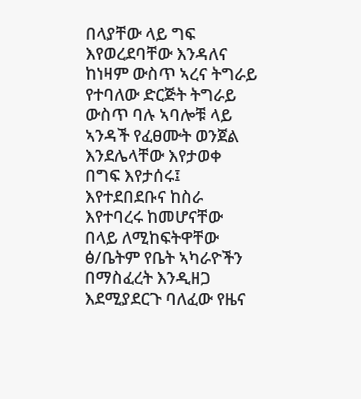በላያቸው ላይ ግፍ እየወረደባቸው እንዳለና ከነዛም ውስጥ ኣረና ትግራይ የተባለው ድርጅት ትግራይ ውስጥ ባሉ ኣባሎቹ ላይ ኣንዳች የፈፀሙት ወንጀል እንደሌላቸው እየታወቀ በግፍ እየታሰሩ፤ እየተደበደቡና ከስራ እየተባረሩ ከመሆናቸው በላይ ለሚከፍትዋቸው ፅ/ቤትም የቤት ኣካራዮችን በማስፈረት እንዲዘጋ እደሚያደርጉ ባለፈው የዜና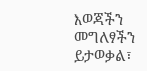እወጃችን መግለፃችን ይታወቃል፣